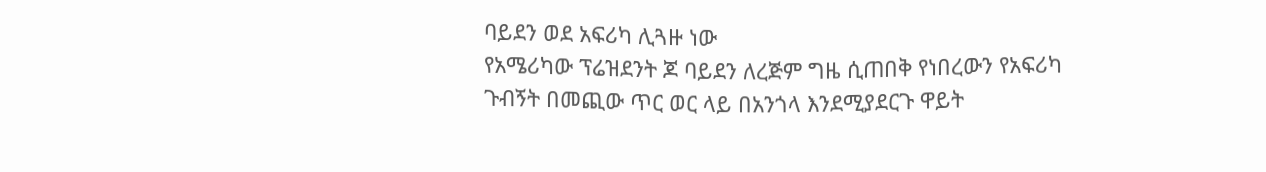ባይደን ወደ አፍሪካ ሊጓዙ ነው
የአሜሪካው ፕሬዝደንት ጆ ባይደን ለረጅም ግዜ ሲጠበቅ የነበረውን የአፍሪካ ጉብኝት በመጪው ጥር ወር ላይ በአንጎላ እንደሚያደርጉ ዋይት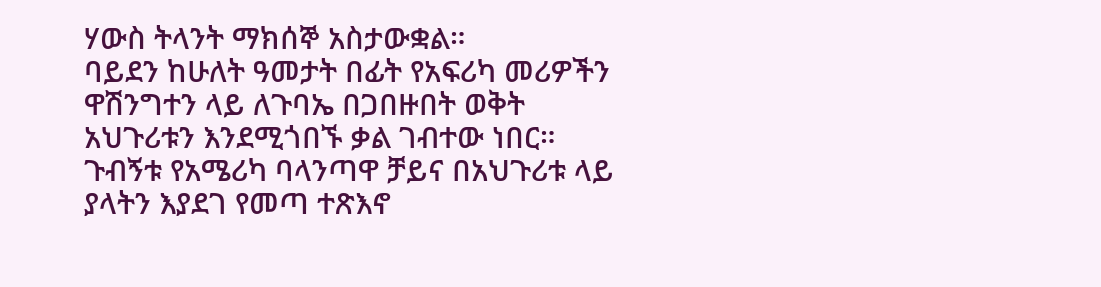ሃውስ ትላንት ማክሰኞ አስታውቋል።
ባይደን ከሁለት ዓመታት በፊት የአፍሪካ መሪዎችን ዋሽንግተን ላይ ለጉባኤ በጋበዙበት ወቅት አህጉሪቱን እንደሚጎበኙ ቃል ገብተው ነበር።
ጉብኝቱ የአሜሪካ ባላንጣዋ ቻይና በአህጉሪቱ ላይ ያላትን እያደገ የመጣ ተጽእኖ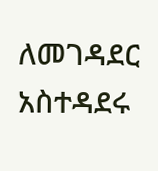ለመገዳደር አስተዳደሩ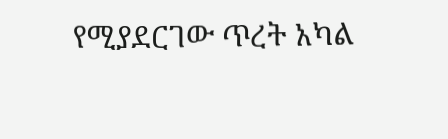የሚያደርገው ጥረት አካል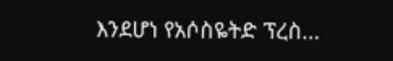እንደሆነ የአሶስዬትድ ፕረስ...